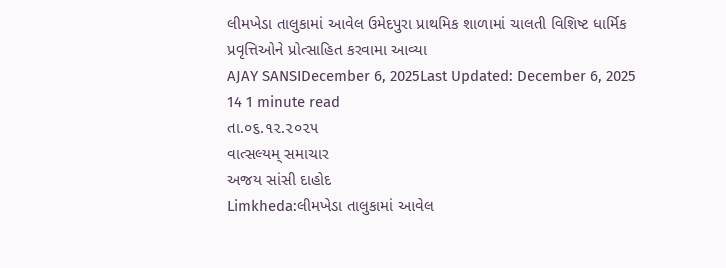લીમખેડા તાલુકામાં આવેલ ઉમેદપુરા પ્રાથમિક શાળામાં ચાલતી વિશિષ્ટ ધાર્મિક પ્રવૃત્તિઓને પ્રોત્સાહિત કરવામા આવ્યા
AJAY SANSIDecember 6, 2025Last Updated: December 6, 2025
14 1 minute read
તા.૦૬.૧૨.૨૦૨૫
વાત્સલ્યમ્ સમાચાર
અજય સાંસી દાહોદ
Limkheda:લીમખેડા તાલુકામાં આવેલ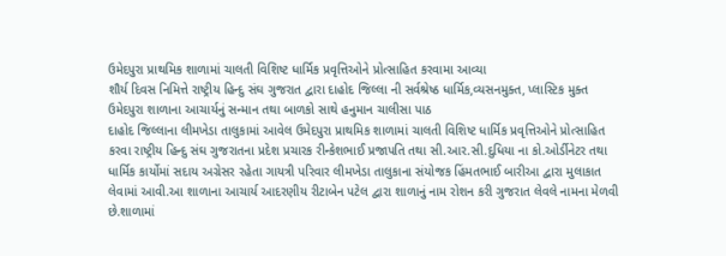ઉમેદપુરા પ્રાથમિક શાળામાં ચાલતી વિશિષ્ટ ધાર્મિક પ્રવૃત્તિઓને પ્રોત્સાહિત કરવામા આવ્યા
શૌર્ય દિવસ નિમિત્તે રાષ્ટ્રીય હિન્દુ સંઘ ગુજરાત દ્વારા દાહોદ જિલ્લા ની સર્વશ્રેષ્ઠ ધાર્મિક,વ્યસનમુક્ત, પ્લાસ્ટિક મુક્ત ઉમેદપુરા શાળાના આચાર્યનું સન્માન તથા બાળકો સાથે હનુમાન ચાલીસા પાઠ
દાહોદ જિલ્લાના લીમખેડા તાલુકામાં આવેલ ઉમેદપુરા પ્રાથમિક શાળામાં ચાલતી વિશિષ્ટ ધાર્મિક પ્રવૃત્તિઓને પ્રોત્સાહિત કરવા રાષ્ટ્રીય હિન્દુ સંઘ ગુજરાતના પ્રદેશ પ્રચારક રીન્કેશભાઈ પ્રજાપતિ તથા સી.આર.સી.દુધિયા ના કો.ઓર્ડીનેટર તથા ધાર્મિક કાર્યોમાં સદાય અગ્રેસર રહેતા ગાયત્રી પરિવાર લીમખેડા તાલુકાના સંયોજક હિંમતભાઈ બારીઆ દ્વારા મુલાકાત લેવામાં આવી.આ શાળાના આચાર્ય આદરણીય રીટાબેન પટેલ દ્વારા શાળાનું નામ રોશન કરી ગુજરાત લેવલે નામના મેળવી છે.શાળામાં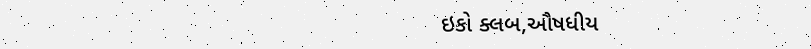ઇકો ક્લબ,ઔષધીય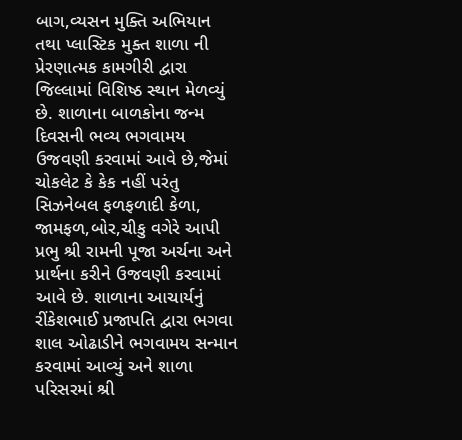બાગ,વ્યસન મુક્તિ અભિયાન તથા પ્લાસ્ટિક મુક્ત શાળા ની પ્રેરણાત્મક કામગીરી દ્વારા જિલ્લામાં વિશિષ્ઠ સ્થાન મેળવ્યું છે. શાળાના બાળકોના જન્મ દિવસની ભવ્ય ભગવામય ઉજવણી કરવામાં આવે છે,જેમાં ચોકલેટ કે કેક નહીં પરંતુ સિઝનેબલ ફળફળાદી કેળા, જામફળ,બોર,ચીકુ વગેરે આપી પ્રભુ શ્રી રામની પૂજા અર્ચના અને પ્રાર્થના કરીને ઉજવણી કરવામાં આવે છે. શાળાના આચાર્યનું રીંકેશભાઈ પ્રજાપતિ દ્વારા ભગવા શાલ ઓઢાડીને ભગવામય સન્માન કરવામાં આવ્યું અને શાળા પરિસરમાં શ્રી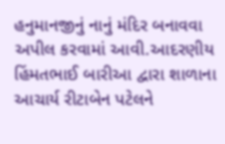હનુમાનજીનું નાનું મંદિર બનાવવા અપીલ કરવામાં આવી.આદરણીય હિંમતભાઈ બારીઆ દ્વારા શાળાના આચાર્ય રીટાબેન પટેલને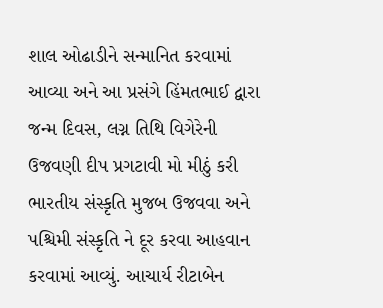શાલ ઓઢાડીને સન્માનિત કરવામાં આવ્યા અને આ પ્રસંગે હિંમતભાઈ દ્વારા જન્મ દિવસ, લગ્ન તિથિ વિગેરેની ઉજવણી દીપ પ્રગટાવી મો મીઠું કરી ભારતીય સંસ્કૃતિ મુજબ ઉજવવા અને પશ્ચિમી સંસ્કૃતિ ને દૂર કરવા આહવાન કરવામાં આવ્યું. આચાર્ય રીટાબેન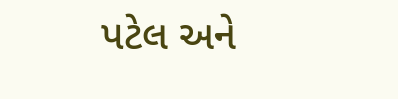પટેલ અને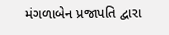મંગળાબેન પ્રજાપતિ દ્વારા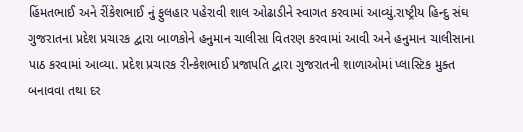હિંમતભાઈ અને રીંકેશભાઈ નું ફુલહાર પહેરાવી શાલ ઓઢાડીને સ્વાગત કરવામાં આવ્યું.રાષ્ટ્રીય હિન્દુ સંઘ ગુજરાતના પ્રદેશ પ્રચારક દ્વારા બાળકોને હનુમાન ચાલીસા વિતરણ કરવામાં આવી અને હનુમાન ચાલીસાના પાઠ કરવામાં આવ્યા. પ્રદેશ પ્રચારક રીન્કેશભાઈ પ્રજાપતિ દ્વારા ગુજરાતની શાળાઓમાં પ્લાસ્ટિક મુક્ત બનાવવા તથા દર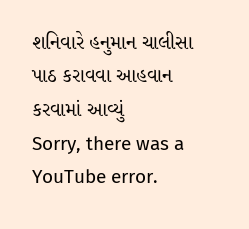શનિવારે હનુમાન ચાલીસા પાઠ કરાવવા આહવાન કરવામાં આવ્યું
Sorry, there was a YouTube error.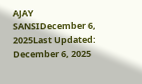AJAY SANSIDecember 6, 2025Last Updated: December 6, 2025